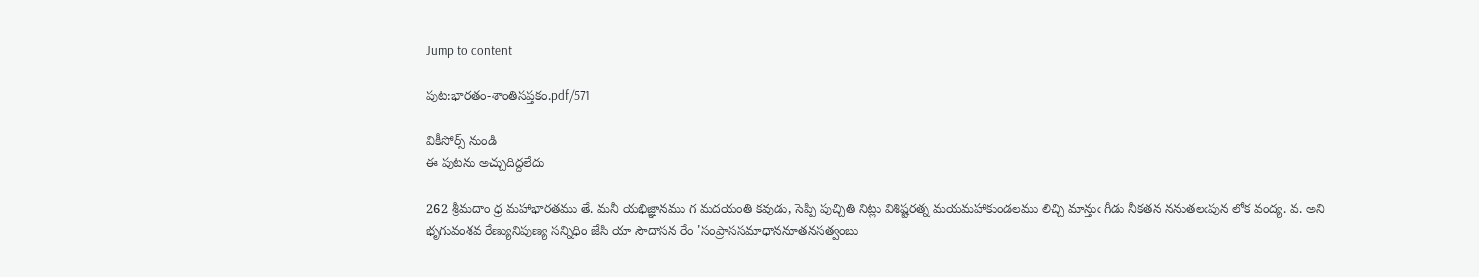Jump to content

పుట:భారతం-శాంతిసప్తకం.pdf/571

వికీసోర్స్ నుండి
ఈ పుటను అచ్చుదిద్దలేదు

262 శ్రీమదాం ధ్ర మహాభారతము తే. మనీ యభిజ్ఞానము గ మదయంతి కవుడు, సెప్పి పుచ్చితి నిట్లు విశిష్టరత్న మయమహాకుండలము లిచ్చి మాన్తుఁ గీడు నీకతన ననుతలఁపున లోక వంద్య. వ. అని భృగువంశవ రేణ్యునిపుణ్య సన్నిధిం జేసి యా సౌదాసన రేం 'సంప్రాససమాధాననూతనసత్వంబు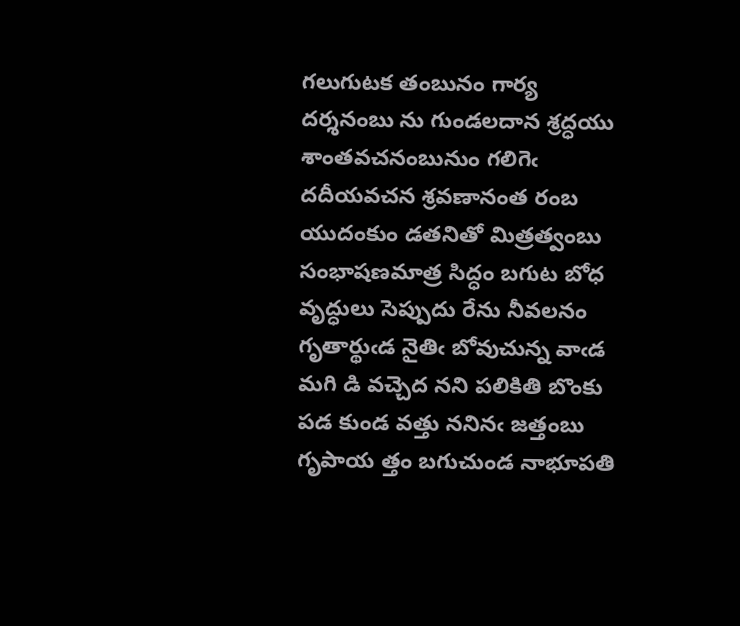గలుగుటక తంబునం గార్య దర్శనంబు ను గుండలదాన శ్రద్ధయు శాంతవచనంబునుం గలిగెఁ దదీయవచన శ్రవణానంత రంబ యుదంకుం డతనితో మిత్రత్వంబు సంభాషణమాత్ర సిద్ధం బగుట బోధ వృద్ధులు సెప్పుదు రేను నీవలనం గృతార్థుఁడ నైతిఁ బోవుచున్న వాఁడ మగి డి వచ్చెద నని పలికితి బొంకు పడ కుండ వత్తు ననినఁ జత్తంబు గృపాయ త్తం బగుచుండ నాభూపతి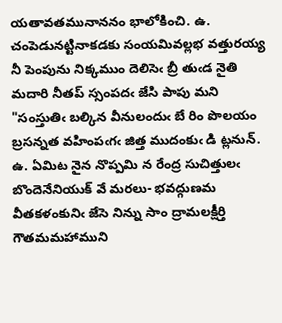యతావతమునాననం భాలోకించి. ఉ. చంపెడునట్టినాకడకు సంయమివల్లభ వత్తురయ్య నీ పెంపును నిక్కముం దెలిసెఁ బ్రీ తుఁడ నైతి మదారి నీతప్ స్సంపదఁ జేసి పాపు మని "సంస్తుతిఁ బల్కిన వీనులందుఁ బే రిం పొలయం బ్రసన్నత వహింపఁగఁ జిత్త ముదంకుఁ డి ట్లనున్. ఉ. ఏమిట నైన నొప్పమి న రేంద్ర సుచిత్తులఁ బొందెనేనియుక్ వే మరలు- భవద్గుణమ వీతకళంకునిఁ జేసె నిన్ను సాం ద్రామలక్షీర్తి గౌతమమహాముని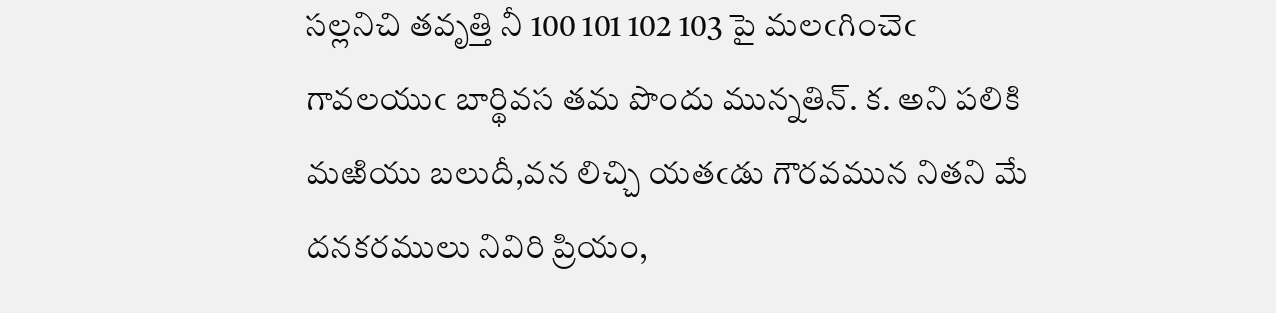సల్లనిచి తవృత్తి నీ 100 101 102 103 పై మలఁగించెఁ గావలయుఁ బార్థివస తమ పొందు మున్నతిన్. క. అని పలికి మఱియు బలుదీ,వన లిచ్చి యతఁడు గౌరవమున నితని మే దనకరములు నివిరి ప్రియం,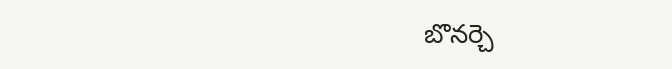బొనర్చె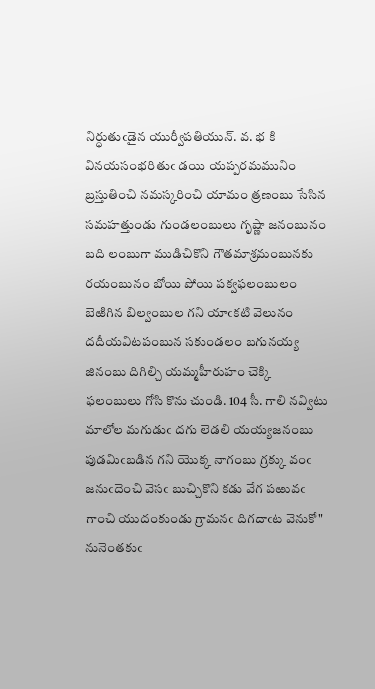నిర్ధుతుఁడైన యుర్వీపతియున్. వ. భ కి వినయసంభరితుఁ డయి యప్పరమమునిం బ్రస్తుతించి నమస్కరించి యామం త్రణంబు సేసిన సమహత్తుండు గుండలంబులు గృష్ణా జనంబునం బది లంబుగా ముడిచికొని గౌతమాశ్రమంబునకు రయంబునం బోయి పోయి పక్వఫలంబులం బెఱిగిన బిల్వంబుల గని యాఁకటి వెలునం దదీయవిటపంబున సకుండలం బగునయ్య జినంబు దిగిల్చి యమ్మహీరుహం చెక్కి ఫలంబులు గోసి కొను చుండి. 104 సీ. గాలి నవ్విటు మాలోల మగుడుఁ దగు లెడలి యయ్యజనంబు పుడమిఁబడిన గని యొక్క నాగంబు గ్రక్కు వంఁ జనుఁదెంచి వెసఁ బుచ్చికొని కడు వేగ పఱువఁ గాంచి యుదంకుండు గ్రామనఁ దిగదాఁట వెనుకో" నునెంతకుఁ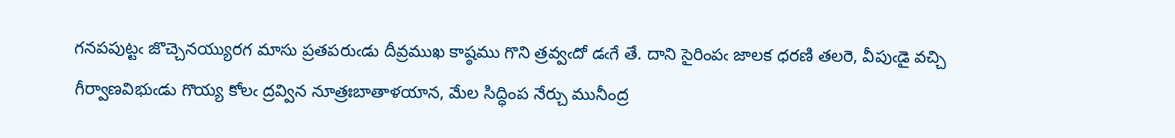గనపపుట్టఁ జొచ్చెనయ్యురగ మాసు ప్రతపరుఁడు దీవ్రముఖ కాష్ఠము గొని త్రవ్వఁదో డఁగే తే. దాని సైరింపఁ జాలక ధరణి తలరె, వీపుఁడై వచ్చి గీర్వాణవిభుఁడు గొయ్య కోలఁ ద్రవ్విన నూత్రఃబాతాళయాన, మేల సిద్ధింప నేర్చు మునీంద్ర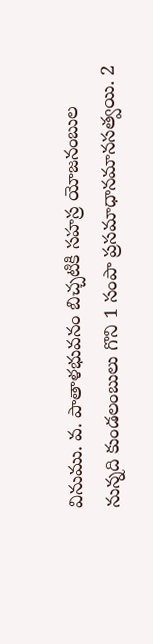వినుము. వ. పాతాళభువనం బిచ్చటికి సహస్ర యోజనంబుల నున్నది కుండలంబులు గొని 1 సంపా ప్రసమాధానమానసత్వయి. 2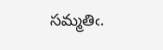సమ్మతిఁ.